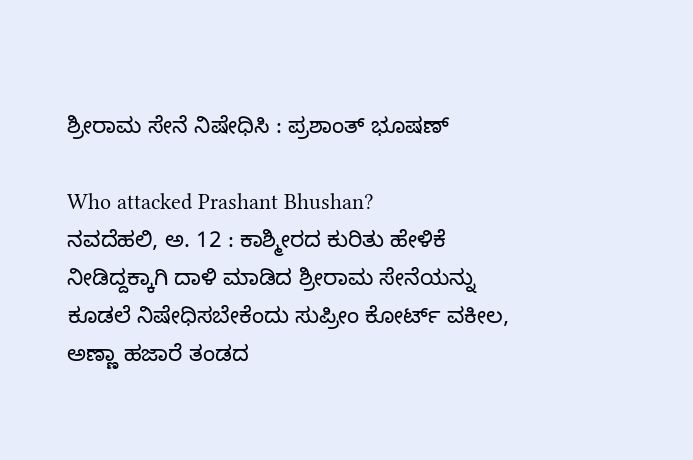ಶ್ರೀರಾಮ ಸೇನೆ ನಿಷೇಧಿಸಿ : ಪ್ರಶಾಂತ್ ಭೂಷಣ್

Who attacked Prashant Bhushan?
ನವದೆಹಲಿ, ಅ. 12 : ಕಾಶ್ಮೀರದ ಕುರಿತು ಹೇಳಿಕೆ ನೀಡಿದ್ದಕ್ಕಾಗಿ ದಾಳಿ ಮಾಡಿದ ಶ್ರೀರಾಮ ಸೇನೆಯನ್ನು ಕೂಡಲೆ ನಿಷೇಧಿಸಬೇಕೆಂದು ಸುಪ್ರೀಂ ಕೋರ್ಟ್ ವಕೀಲ, ಅಣ್ಣಾ ಹಜಾರೆ ತಂಡದ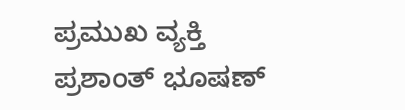ಪ್ರಮುಖ ವ್ಯಕ್ತಿ ಪ್ರಶಾಂತ್ ಭೂಷಣ್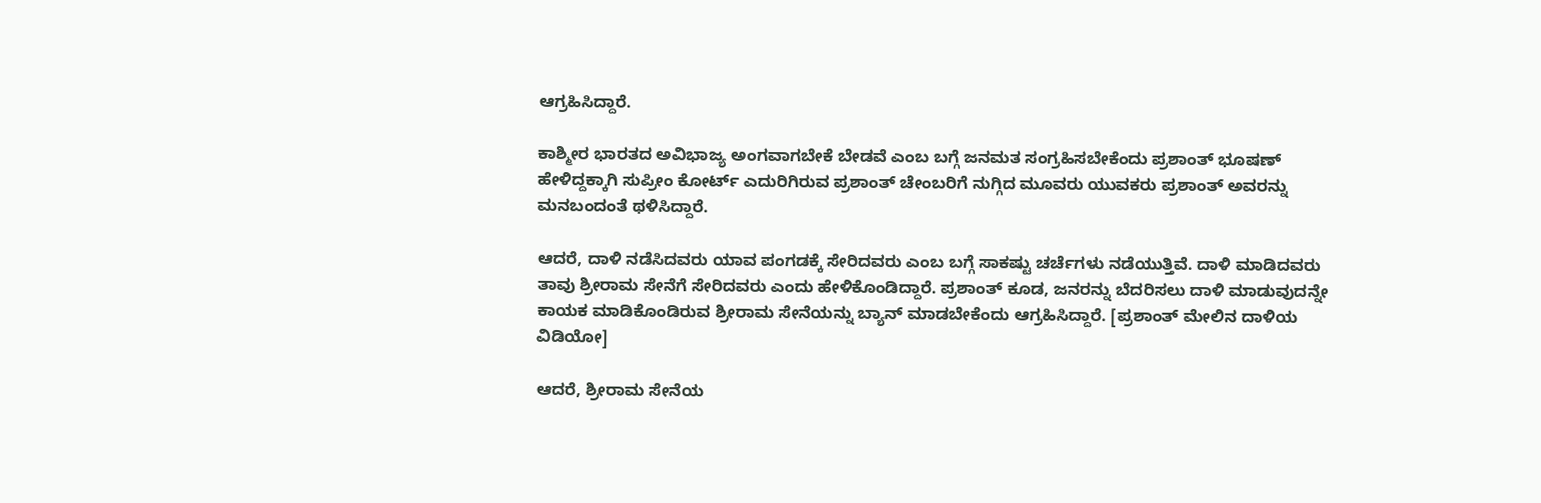ಆಗ್ರಹಿಸಿದ್ದಾರೆ.

ಕಾಶ್ಮೀರ ಭಾರತದ ಅವಿಭಾಜ್ಯ ಅಂಗವಾಗಬೇಕೆ ಬೇಡವೆ ಎಂಬ ಬಗ್ಗೆ ಜನಮತ ಸಂಗ್ರಹಿಸಬೇಕೆಂದು ಪ್ರಶಾಂತ್ ಭೂಷಣ್ ಹೇಳಿದ್ದಕ್ಕಾಗಿ ಸುಪ್ರೀಂ ಕೋರ್ಟ್ ಎದುರಿಗಿರುವ ಪ್ರಶಾಂತ್ ಚೇಂಬರಿಗೆ ನುಗ್ಗಿದ ಮೂವರು ಯುವಕರು ಪ್ರಶಾಂತ್ ಅವರನ್ನು ಮನಬಂದಂತೆ ಥಳಿಸಿದ್ದಾರೆ.

ಆದರೆ, ದಾಳಿ ನಡೆಸಿದವರು ಯಾವ ಪಂಗಡಕ್ಕೆ ಸೇರಿದವರು ಎಂಬ ಬಗ್ಗೆ ಸಾಕಷ್ಟು ಚರ್ಚೆಗಳು ನಡೆಯುತ್ತಿವೆ. ದಾಳಿ ಮಾಡಿದವರು ತಾವು ಶ್ರೀರಾಮ ಸೇನೆಗೆ ಸೇರಿದವರು ಎಂದು ಹೇಳಿಕೊಂಡಿದ್ದಾರೆ. ಪ್ರಶಾಂತ್ ಕೂಡ, ಜನರನ್ನು ಬೆದರಿಸಲು ದಾಳಿ ಮಾಡುವುದನ್ನೇ ಕಾಯಕ ಮಾಡಿಕೊಂಡಿರುವ ಶ್ರೀರಾಮ ಸೇನೆಯನ್ನು ಬ್ಯಾನ್ ಮಾಡಬೇಕೆಂದು ಆಗ್ರಹಿಸಿದ್ದಾರೆ. [ಪ್ರಶಾಂತ್ ಮೇಲಿನ ದಾಳಿಯ ವಿಡಿಯೋ]

ಆದರೆ, ಶ್ರೀರಾಮ ಸೇನೆಯ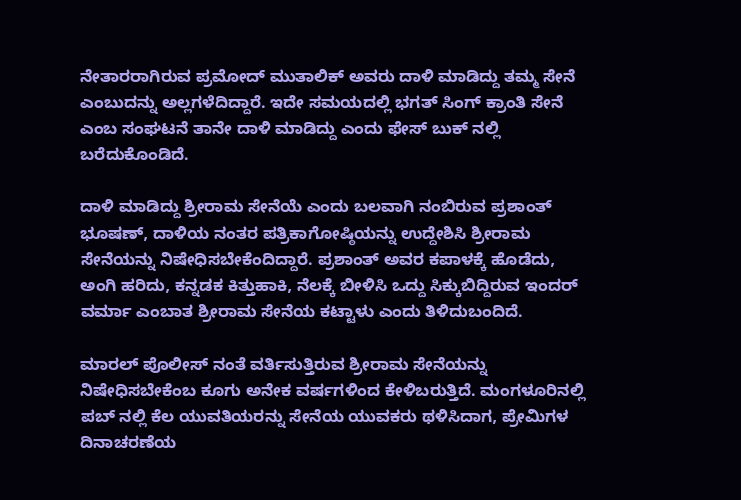ನೇತಾರರಾಗಿರುವ ಪ್ರಮೋದ್ ಮುತಾಲಿಕ್ ಅವರು ದಾಳಿ ಮಾಡಿದ್ದು ತಮ್ಮ ಸೇನೆ ಎಂಬುದನ್ನು ಅಲ್ಲಗಳೆದಿದ್ದಾರೆ. ಇದೇ ಸಮಯದಲ್ಲಿ ಭಗತ್ ಸಿಂಗ್ ಕ್ರಾಂತಿ ಸೇನೆ ಎಂಬ ಸಂಘಟನೆ ತಾನೇ ದಾಳಿ ಮಾಡಿದ್ದು ಎಂದು ಫೇಸ್ ಬುಕ್ ನಲ್ಲಿ ಬರೆದುಕೊಂಡಿದೆ.

ದಾಳಿ ಮಾಡಿದ್ದು ಶ್ರೀರಾಮ ಸೇನೆಯೆ ಎಂದು ಬಲವಾಗಿ ನಂಬಿರುವ ಪ್ರಶಾಂತ್ ಭೂಷಣ್, ದಾಳಿಯ ನಂತರ ಪತ್ರಿಕಾಗೋಷ್ಠಿಯನ್ನು ಉದ್ದೇಶಿಸಿ ಶ್ರೀರಾಮ ಸೇನೆಯನ್ನು ನಿಷೇಧಿಸಬೇಕೆಂದಿದ್ದಾರೆ. ಪ್ರಶಾಂತ್ ಅವರ ಕಪಾಳಕ್ಕೆ ಹೊಡೆದು, ಅಂಗಿ ಹರಿದು, ಕನ್ನಡಕ ಕಿತ್ತುಹಾಕಿ, ನೆಲಕ್ಕೆ ಬೀಳಿಸಿ ಒದ್ದು ಸಿಕ್ಕುಬಿದ್ದಿರುವ ಇಂದರ್ ವರ್ಮಾ ಎಂಬಾತ ಶ್ರೀರಾಮ ಸೇನೆಯ ಕಟ್ಟಾಳು ಎಂದು ತಿಳಿದುಬಂದಿದೆ.

ಮಾರಲ್ ಪೊಲೀಸ್ ನಂತೆ ವರ್ತಿಸುತ್ತಿರುವ ಶ್ರೀರಾಮ ಸೇನೆಯನ್ನು ನಿಷೇಧಿಸಬೇಕೆಂಬ ಕೂಗು ಅನೇಕ ವರ್ಷಗಳಿಂದ ಕೇಳಿಬರುತ್ತಿದೆ. ಮಂಗಳೂರಿನಲ್ಲಿ ಪಬ್ ನಲ್ಲಿ ಕೆಲ ಯುವತಿಯರನ್ನು ಸೇನೆಯ ಯುವಕರು ಥಳಿಸಿದಾಗ, ಪ್ರೇಮಿಗಳ ದಿನಾಚರಣೆಯ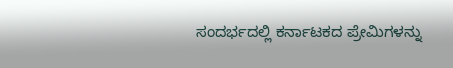ಸಂದರ್ಭದಲ್ಲಿ ಕರ್ನಾಟಕದ ಪ್ರೇಮಿಗಳನ್ನು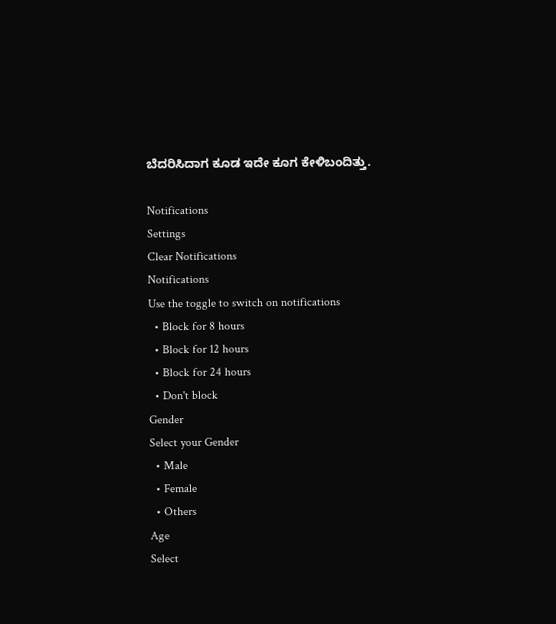ಬೆದರಿಸಿದಾಗ ಕೂಡ ಇದೇ ಕೂಗ ಕೇಳಿಬಂದಿತ್ತು.

Notifications
Settings
Clear Notifications
Notifications
Use the toggle to switch on notifications
  • Block for 8 hours
  • Block for 12 hours
  • Block for 24 hours
  • Don't block
Gender
Select your Gender
  • Male
  • Female
  • Others
Age
Select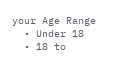your Age Range
  • Under 18
  • 18 to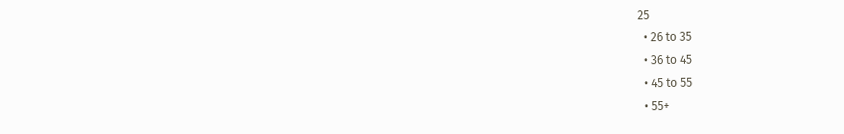25
  • 26 to 35
  • 36 to 45
  • 45 to 55
  • 55+